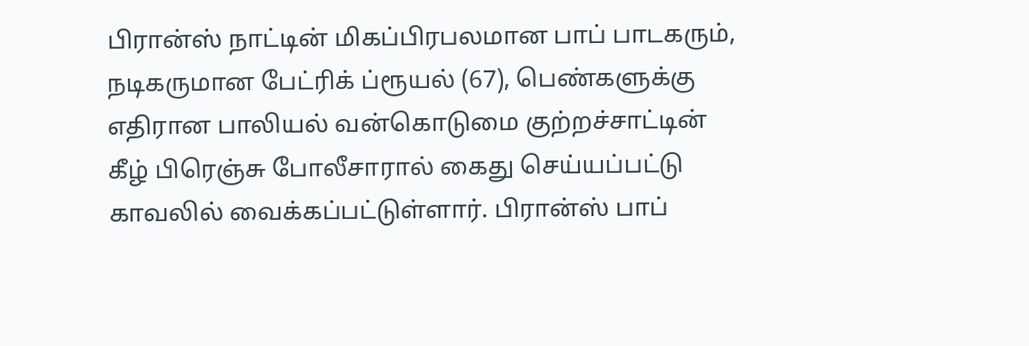பிரான்ஸ் நாட்டின் மிகப்பிரபலமான பாப் பாடகரும், நடிகருமான பேட்ரிக் ப்ரூயல் (67), பெண்களுக்கு எதிரான பாலியல் வன்கொடுமை குற்றச்சாட்டின் கீழ் பிரெஞ்சு போலீசாரால் கைது செய்யப்பட்டு காவலில் வைக்கப்பட்டுள்ளார். பிரான்ஸ் பாப்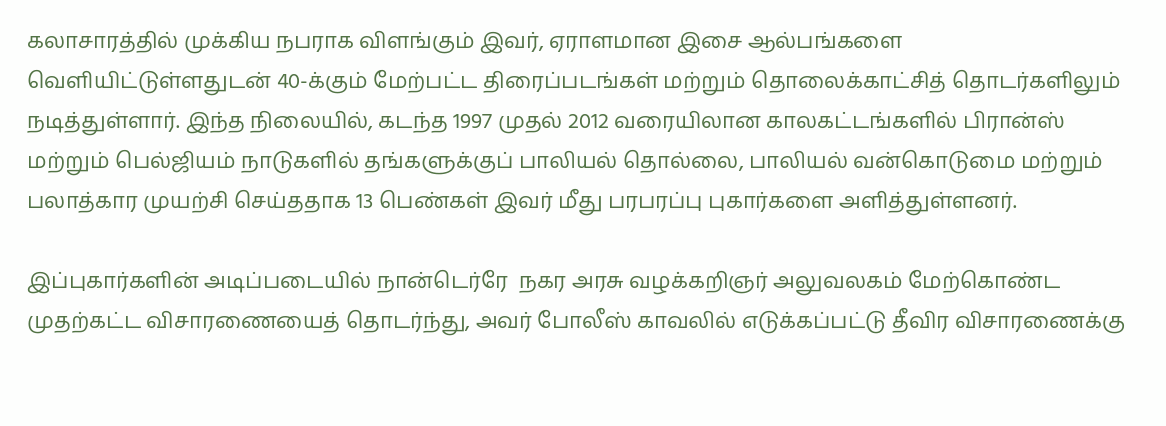கலாசாரத்தில் முக்கிய நபராக விளங்கும் இவர், ஏராளமான இசை ஆல்பங்களை வெளியிட்டுள்ளதுடன் 40-க்கும் மேற்பட்ட திரைப்படங்கள் மற்றும் தொலைக்காட்சித் தொடர்களிலும் நடித்துள்ளார். இந்த நிலையில், கடந்த 1997 முதல் 2012 வரையிலான காலகட்டங்களில் பிரான்ஸ் மற்றும் பெல்ஜியம் நாடுகளில் தங்களுக்குப் பாலியல் தொல்லை, பாலியல் வன்கொடுமை மற்றும் பலாத்கார முயற்சி செய்ததாக 13 பெண்கள் இவர் மீது பரபரப்பு புகார்களை அளித்துள்ளனர்.

இப்புகார்களின் அடிப்படையில் நான்டெர்ரே  நகர அரசு வழக்கறிஞர் அலுவலகம் மேற்கொண்ட முதற்கட்ட விசாரணையைத் தொடர்ந்து, அவர் போலீஸ் காவலில் எடுக்கப்பட்டு தீவிர விசாரணைக்கு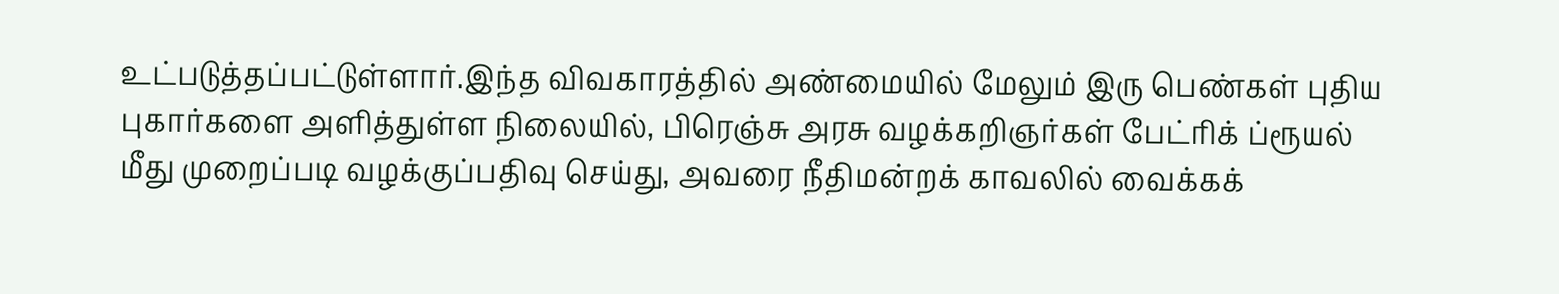உட்படுத்தப்பட்டுள்ளார்.இந்த விவகாரத்தில் அண்மையில் மேலும் இரு பெண்கள் புதிய புகார்களை அளித்துள்ள நிலையில், பிரெஞ்சு அரசு வழக்கறிஞர்கள் பேட்ரிக் ப்ரூயல் மீது முறைப்படி வழக்குப்பதிவு செய்து, அவரை நீதிமன்றக் காவலில் வைக்கக்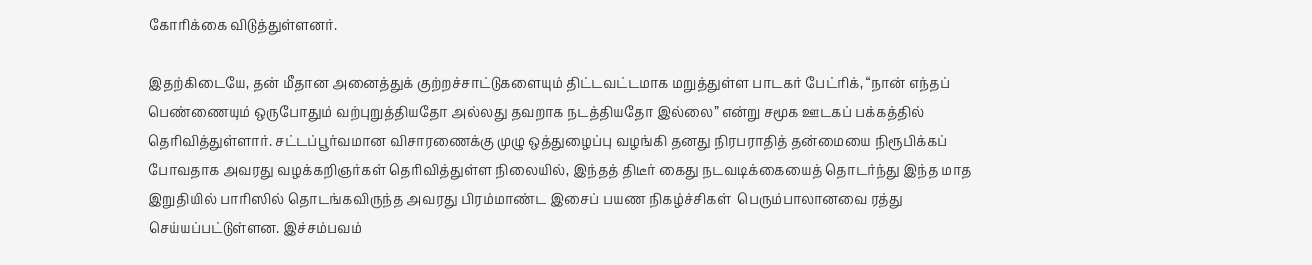கோரிக்கை விடுத்துள்ளனர்.

இதற்கிடையே, தன் மீதான அனைத்துக் குற்றச்சாட்டுகளையும் திட்டவட்டமாக மறுத்துள்ள பாடகர் பேட்ரிக், “நான் எந்தப் பெண்ணையும் ஒருபோதும் வற்புறுத்தியதோ அல்லது தவறாக நடத்தியதோ இல்லை” என்று சமூக ஊடகப் பக்கத்தில் தெரிவித்துள்ளார். சட்டப்பூர்வமான விசாரணைக்கு முழு ஒத்துழைப்பு வழங்கி தனது நிரபராதித் தன்மையை நிரூபிக்கப் போவதாக அவரது வழக்கறிஞர்கள் தெரிவித்துள்ள நிலையில், இந்தத் திடீர் கைது நடவடிக்கையைத் தொடர்ந்து இந்த மாத இறுதியில் பாரிஸில் தொடங்கவிருந்த அவரது பிரம்மாண்ட இசைப் பயண நிகழ்ச்சிகள்  பெரும்பாலானவை ரத்து செய்யப்பட்டுள்ளன. இச்சம்பவம்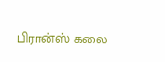பிரான்ஸ் கலை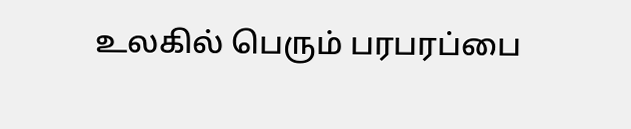உலகில் பெரும் பரபரப்பை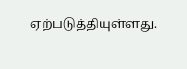ஏற்படுத்தியுள்ளது.